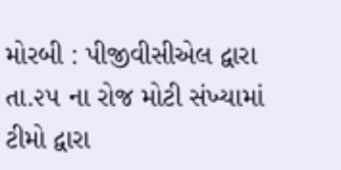મોરબી : પીજીવીસીએલ દ્વારા તા.૨૫ ના રોજ મોટી સંખ્યામાં ટીમો દ્વારા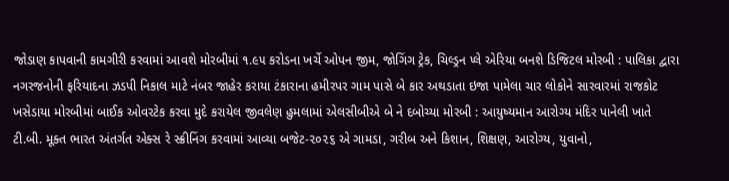જોડાણ કાપવાની કામગીરી કરવામાં આવશે મોરબીમાં ૧.૯૫ કરોડના ખર્ચે ઓપન જીમ, જોગિંગ ટ્રેક, ચિલ્ડ્રન પ્લે એરિયા બનશે ડિજિટલ મોરબી : પાલિકા દ્વારા નગરજનોની ફરિયાદના ઝડપી નિકાલ માટે નંબર જાહેર કરાયા ટંકારાના હમીરપર ગામ પાસે બે કાર અથડાતા ઇજા પામેલા ચાર લોકોને સારવારમાં રાજકોટ ખસેડાયા મોરબીમાં બાઈક ઓવરટેક કરવા મુદે કરાયેલ જીવલેણ હુમલામાં એલસીબીએ બે ને દબોચ્યા મોરબી : આયુષ્યમાન આરોગ્ય મંદિર પાનેલી ખાતે ટી.બી. મૂક્ત ભારત અંતર્ગત એક્સ રે સ્ક્રીનિંગ કરવામાં આવ્યા બજેટ-૨૦૨૬ એ ગામડા, ગરીબ અને કિશાન, શિક્ષણ, આરોગ્ય, યુવાનો,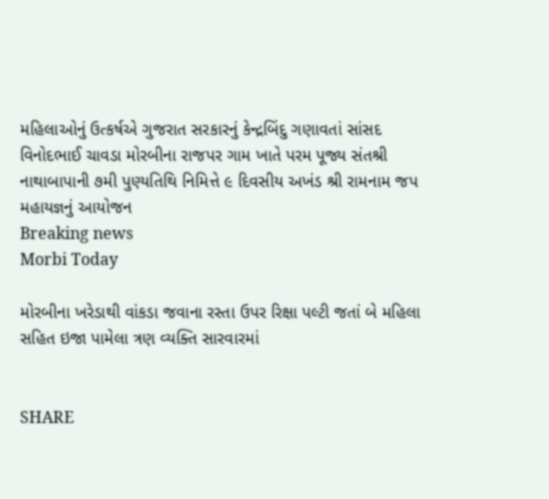મહિલાઓનું ઉત્કર્ષએ ગુજરાત સરકારનું કેન્દ્રબિંદુ ગણાવતાં સાંસદ વિનોદભાઈ ચાવડા મોરબીના રાજપર ગામ ખાતે પરમ પૂજ્ય સંતશ્રી નાથાબાપાની ૭મી પુણ્યતિથિ નિમિત્તે ૯ દિવસીય અખંડ શ્રી રામનામ જપ મહાયજ્ઞનું આયોજન
Breaking news
Morbi Today

મોરબીના ખરેડાથી વાંકડા જવાના રસ્તા ઉપર રિક્ષા પલ્ટી જતાં બે મહિલા સહિત ઇજા પામેલા ત્રણ વ્યક્તિ સારવારમાં


SHARE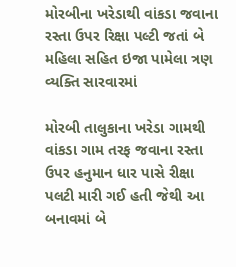મોરબીના ખરેડાથી વાંકડા જવાના રસ્તા ઉપર રિક્ષા પલ્ટી જતાં બે મહિલા સહિત ઇજા પામેલા ત્રણ વ્યક્તિ સારવારમાં

મોરબી તાલુકાના ખરેડા ગામથી વાંકડા ગામ તરફ જવાના રસ્તા ઉપર હનુમાન ધાર પાસે રીક્ષા પલટી મારી ગઈ હતી જેથી આ બનાવમાં બે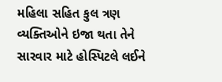મહિલા સહિત કુલ ત્રણ વ્યક્તિઓને ઇજા થતા તેને સારવાર માટે હોસ્પિટલે લઈને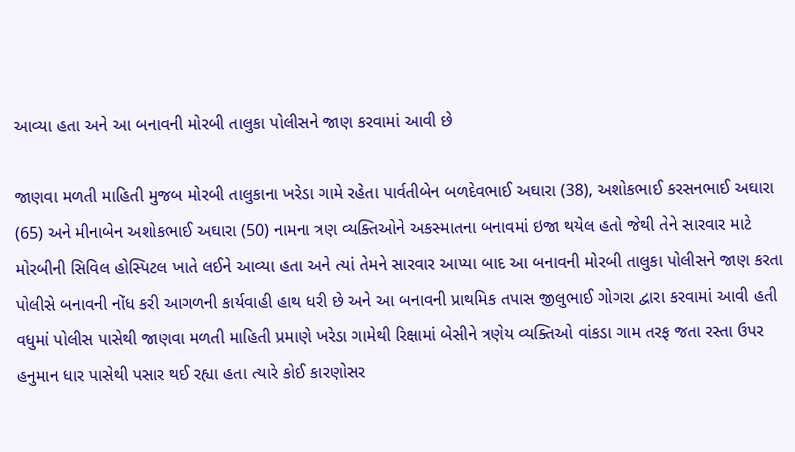આવ્યા હતા અને આ બનાવની મોરબી તાલુકા પોલીસને જાણ કરવામાં આવી છે

જાણવા મળતી માહિતી મુજબ મોરબી તાલુકાના ખરેડા ગામે રહેતા પાર્વતીબેન બળદેવભાઈ અઘારા (38), અશોકભાઈ કરસનભાઈ અઘારા (65) અને મીનાબેન અશોકભાઈ અઘારા (50) નામના ત્રણ વ્યક્તિઓને અકસ્માતના બનાવમાં ઇજા થયેલ હતો જેથી તેને સારવાર માટે મોરબીની સિવિલ હોસ્પિટલ ખાતે લઈને આવ્યા હતા અને ત્યાં તેમને સારવાર આપ્યા બાદ આ બનાવની મોરબી તાલુકા પોલીસને જાણ કરતા પોલીસે બનાવની નોંધ કરી આગળની કાર્યવાહી હાથ ધરી છે અને આ બનાવની પ્રાથમિક તપાસ જીલુભાઈ ગોગરા દ્વારા કરવામાં આવી હતી વધુમાં પોલીસ પાસેથી જાણવા મળતી માહિતી પ્રમાણે ખરેડા ગામેથી રિક્ષામાં બેસીને ત્રણેય વ્યક્તિઓ વાંકડા ગામ તરફ જતા રસ્તા ઉપર હનુમાન ધાર પાસેથી પસાર થઈ રહ્યા હતા ત્યારે કોઈ કારણોસર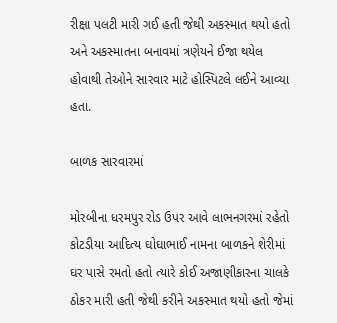રીક્ષા પલટી મારી ગઈ હતી જેથી અકસ્માત થયો હતો અને અકસ્માતના બનાવમાં ત્રણેયને ઈજા થયેલ હોવાથી તેઓને સારવાર માટે હોસ્પિટલે લઈને આવ્યા હતા.

બાળક સારવારમાં

મોરબીના ધરમપુર રોડ ઉપર આવે લાભનગરમાં રહેતો કોટડીયા આદિત્ય ઘોઘાભાઈ નામના બાળકને શેરીમાં ઘર પાસે રમતો હતો ત્યારે કોઈ અજાણીકારના ચાલકે ઠોકર મારી હતી જેથી કરીને અકસ્માત થયો હતો જેમાં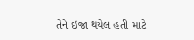તેને ઇજા થયેલ હતી માટે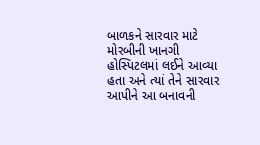બાળકને સારવાર માટે મોરબીની ખાનગી હોસ્પિટલમાં લઈને આવ્યા હતા અને ત્યાં તેને સારવાર આપીને આ બનાવની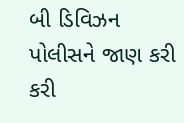બી ડિવિઝન પોલીસને જાણ કરી કરી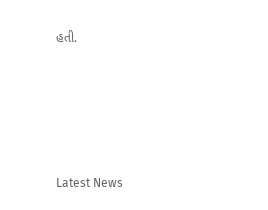હતી.








Latest News